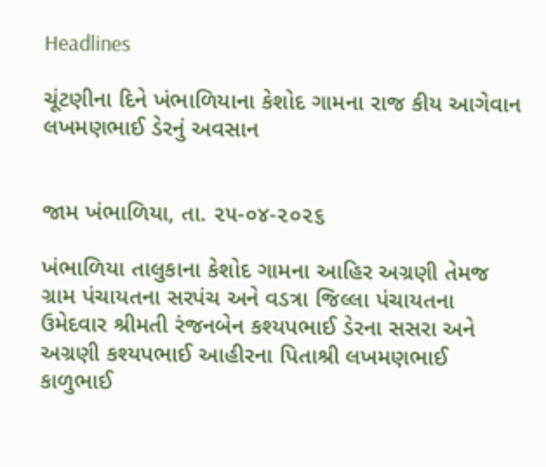Headlines

ચૂંટણીના દિને ખંભાળિયાના કેશોદ ગામના રાજ કીય આગેવાન લખમણભાઈ ડેરનું અવસાન


જામ ખંભાળિયા, તા. ૨૫-૦૪-૨૦૨૬

ખંભાળિયા તાલુકાના કેશોદ ગામના આહિર અગ્રણી તેમજ ગ્રામ પંચાયતના સરપંચ અને વડત્રા જિલ્લા પંચાયતના ઉમેદવાર શ્રીમતી રંજનબેન કશ્યપભાઈ ડેરના સસરા અને અગ્રણી કશ્યપભાઈ આહીરના પિતાશ્રી લખમણભાઈ કાળુભાઈ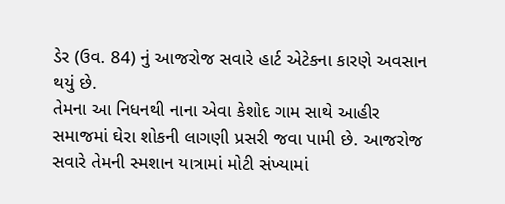ડેર (ઉવ. 84) નું આજરોજ સવારે હાર્ટ એટેકના કારણે અવસાન થયું છે.
તેમના આ નિધનથી નાના એવા કેશોદ ગામ સાથે આહીર સમાજમાં ઘેરા શોકની લાગણી પ્રસરી જવા પામી છે. આજરોજ સવારે તેમની સ્મશાન યાત્રામાં મોટી સંખ્યામાં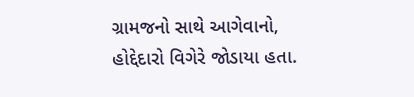ગ્રામજનો સાથે આગેવાનો, હોદ્દેદારો વિગેરે જોડાયા હતા.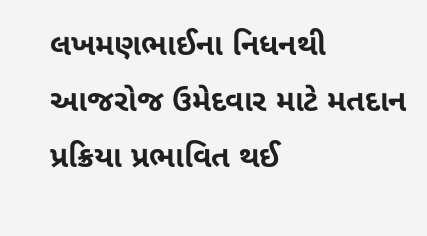લખમણભાઈના નિધનથી આજરોજ ઉમેદવાર માટે મતદાન પ્રક્રિયા પ્રભાવિત થઈ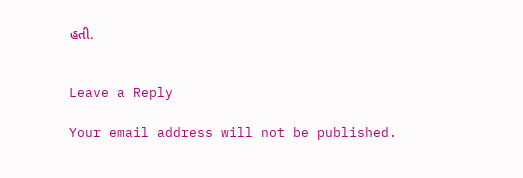હતી.


Leave a Reply

Your email address will not be published.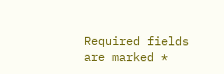Required fields are marked *